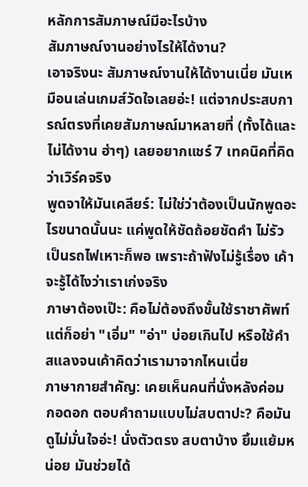หลักการสัมภาษณ์มีอะไรบ้าง
สัมภาษณ์งานอย่างไรให้ได้งาน?
เอาจริงนะ สัมภาษณ์งานให้ได้งานเนี่ย มันเหมือนเล่นเกมส์วัดใจเลยอ่ะ! แต่จากประสบการณ์ตรงที่เคยสัมภาษณ์มาหลายที่ (ทั้งได้และไม่ได้งาน ฮ่าๆ) เลยอยากแชร์ 7 เทคนิคที่คิดว่าเวิร์คจริง
พูดจาให้มันเคลียร์: ไม่ใช่ว่าต้องเป็นนักพูดอะไรขนาดนั้นนะ แค่พูดให้ชัดถ้อยชัดคำ ไม่รัวเป็นรถไฟเหาะก็พอ เพราะถ้าฟังไม่รู้เรื่อง เค้าจะรู้ได้ไงว่าเราเก่งจริง
ภาษาต้องเป๊ะ: คือไม่ต้องถึงขั้นใช้ราชาศัพท์ แต่ก็อย่า "เอิ่ม" "อ่า" บ่อยเกินไป หรือใช้คำสแลงจนเค้าคิดว่าเรามาจากไหนเนี่ย
ภาษากายสำคัญ: เคยเห็นคนที่นั่งหลังค่อม กอดอก ตอบคำถามแบบไม่สบตาปะ? คือมันดูไม่มั่นใจอ่ะ! นั่งตัวตรง สบตาบ้าง ยิ้มแย้มหน่อย มันช่วยได้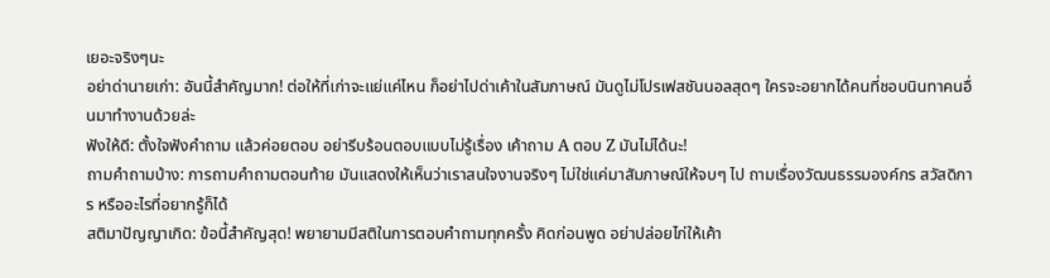เยอะจริงๆนะ
อย่าด่านายเก่า: อันนี้สำคัญมาก! ต่อให้ที่เก่าจะแย่แค่ไหน ก็อย่าไปด่าเค้าในสัมภาษณ์ มันดูไม่โปรเฟสชันนอลสุดๆ ใครจะอยากได้คนที่ชอบนินทาคนอื่นมาทำงานด้วยล่ะ
ฟังให้ดี: ตั้งใจฟังคำถาม แล้วค่อยตอบ อย่ารีบร้อนตอบแบบไม่รู้เรื่อง เค้าถาม A ตอบ Z มันไม่ได้นะ!
ถามคำถามบ้าง: การถามคำถามตอนท้าย มันแสดงให้เห็นว่าเราสนใจงานจริงๆ ไม่ใช่แค่มาสัมภาษณ์ให้จบๆ ไป ถามเรื่องวัฒนธรรมองค์กร สวัสดิการ หรืออะไรที่อยากรู้ก็ได้
สติมาปัญญาเกิด: ข้อนี้สำคัญสุด! พยายามมีสติในการตอบคำถามทุกครั้ง คิดก่อนพูด อย่าปล่อยไก่ให้เค้า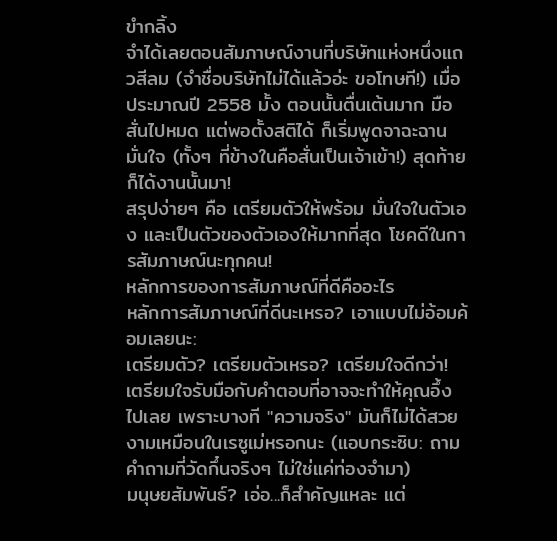ขำกลิ้ง
จำได้เลยตอนสัมภาษณ์งานที่บริษัทแห่งหนึ่งแถวสีลม (จำชื่อบริษัทไม่ได้แล้วอ่ะ ขอโทษที!) เมื่อประมาณปี 2558 มั้ง ตอนนั้นตื่นเต้นมาก มือสั่นไปหมด แต่พอตั้งสติได้ ก็เริ่มพูดจาฉะฉาน มั่นใจ (ทั้งๆ ที่ข้างในคือสั่นเป็นเจ้าเข้า!) สุดท้ายก็ได้งานนั้นมา!
สรุปง่ายๆ คือ เตรียมตัวให้พร้อม มั่นใจในตัวเอง และเป็นตัวของตัวเองให้มากที่สุด โชคดีในการสัมภาษณ์นะทุกคน!
หลักการของการสัมภาษณ์ที่ดีคืออะไร
หลักการสัมภาษณ์ที่ดีนะเหรอ? เอาแบบไม่อ้อมค้อมเลยนะ:
เตรียมตัว? เตรียมตัวเหรอ? เตรียมใจดีกว่า! เตรียมใจรับมือกับคำตอบที่อาจจะทำให้คุณอึ้งไปเลย เพราะบางที "ความจริง" มันก็ไม่ได้สวยงามเหมือนในเรซูเม่หรอกนะ (แอบกระซิบ: ถามคำถามที่วัดกึ๋นจริงๆ ไม่ใช่แค่ท่องจำมา)
มนุษยสัมพันธ์? เอ่อ...ก็สำคัญแหละ แต่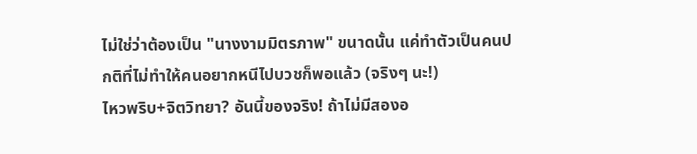ไม่ใช่ว่าต้องเป็น "นางงามมิตรภาพ" ขนาดนั้น แค่ทำตัวเป็นคนปกติที่ไม่ทำให้คนอยากหนีไปบวชก็พอแล้ว (จริงๆ นะ!)
ไหวพริบ+จิตวิทยา? อันนี้ของจริง! ถ้าไม่มีสองอ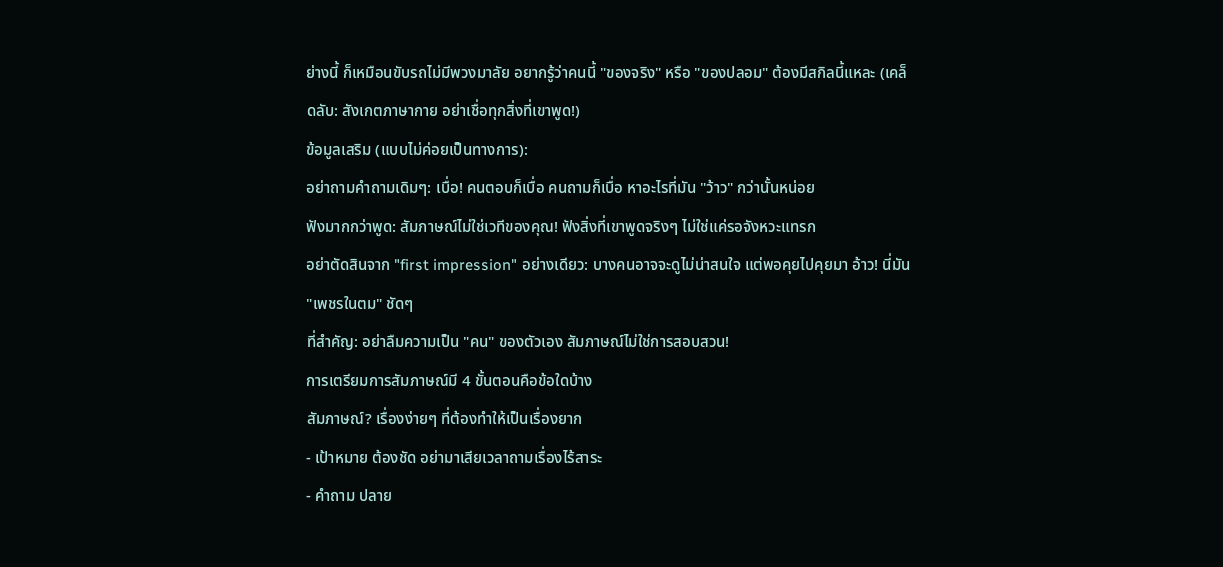ย่างนี้ ก็เหมือนขับรถไม่มีพวงมาลัย อยากรู้ว่าคนนี้ "ของจริง" หรือ "ของปลอม" ต้องมีสกิลนี้แหละ (เคล็ดลับ: สังเกตภาษากาย อย่าเชื่อทุกสิ่งที่เขาพูด!)
ข้อมูลเสริม (แบบไม่ค่อยเป็นทางการ):
อย่าถามคำถามเดิมๆ: เบื่อ! คนตอบก็เบื่อ คนถามก็เบื่อ หาอะไรที่มัน "ว้าว" กว่านั้นหน่อย
ฟังมากกว่าพูด: สัมภาษณ์ไม่ใช่เวทีของคุณ! ฟังสิ่งที่เขาพูดจริงๆ ไม่ใช่แค่รอจังหวะแทรก
อย่าตัดสินจาก "first impression" อย่างเดียว: บางคนอาจจะดูไม่น่าสนใจ แต่พอคุยไปคุยมา อ้าว! นี่มัน "เพชรในตม" ชัดๆ
ที่สำคัญ: อย่าลืมความเป็น "คน" ของตัวเอง สัมภาษณ์ไม่ใช่การสอบสวน!
การเตรียมการสัมภาษณ์มี 4 ขั้นตอนคือข้อใดบ้าง
สัมภาษณ์? เรื่องง่ายๆ ที่ต้องทำให้เป็นเรื่องยาก
- เป้าหมาย ต้องชัด อย่ามาเสียเวลาถามเรื่องไร้สาระ
- คำถาม ปลาย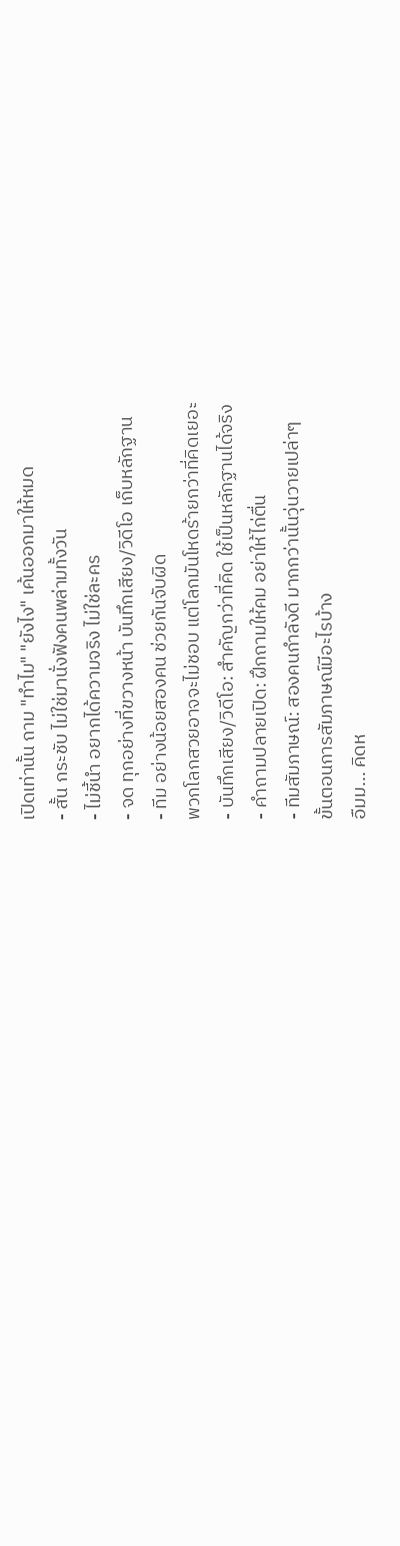เปิดเท่านั้น ถาม "ทำไม" "ยังไง" เค้นออกมาให้หมด
- สั้น กระชับ ไม่ใช่มานั่งฟังคนพล่ามทั้งวัน
- ไม่ชี้นำ อยากได้ความจริง ไม่ใช่ละคร
- จด ทุกอย่างที่ขวางหน้า บันทึกเสียง/วิดีโอ เก็บหลักฐาน
- ทีม อย่างน้อยสองคน ช่วยกันจับผิด
พวกโลกสวยอาจจะไม่ชอบ แต่โลกมันโหดร้ายกว่าที่คิดเยอะ
- บันทึกเสียง/วิดีโอ: สำคัญกว่าที่คิด ใช้เป็นหลักฐานได้จริง
- คำถามปลายเปิด: ฝึกถามให้คม อย่าให้ไก่ตื่น
- ทีมสัมภาษณ์: สองคนกำลังดี มากกว่านั้นวุ่นวายเปล่าๆ
ขั้นตอนการสัมภาษณ์มีอะไรบ้าง
อืมม... คิดห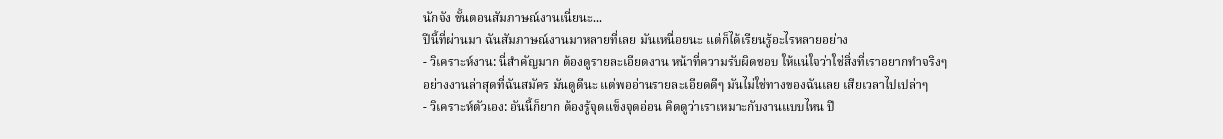นักจัง ขั้นตอนสัมภาษณ์งานเนี่ยนะ...
ปีนี้ที่ผ่านมา ฉันสัมภาษณ์งานมาหลายที่เลย มันเหนื่อยนะ แต่ก็ได้เรียนรู้อะไรหลายอย่าง
- วิเคราะห์งาน: นี่สำคัญมาก ต้องดูรายละเอียดงาน หน้าที่ความรับผิดชอบ ให้แน่ใจว่าใช่สิ่งที่เราอยากทำจริงๆ อย่างงานล่าสุดที่ฉันสมัคร มันดูดีนะ แต่พออ่านรายละเอียดดีๆ มันไม่ใช่ทางของฉันเลย เสียเวลาไปเปล่าๆ
- วิเคราะห์ตัวเอง: อันนี้ก็ยาก ต้องรู้จุดแข็งจุดอ่อน คิดดูว่าเราเหมาะกับงานแบบไหน ปี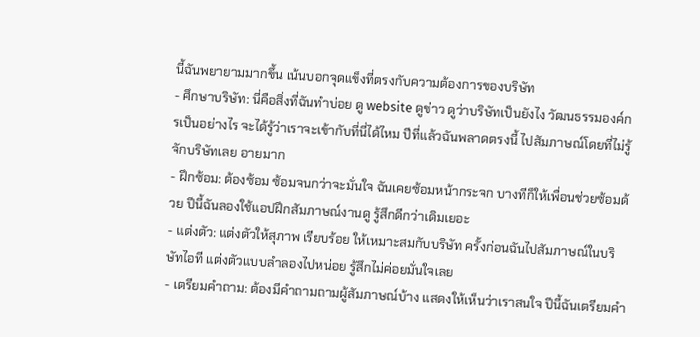นี้ฉันพยายามมากขึ้น เน้นบอกจุดแข็งที่ตรงกับความต้องการของบริษัท
- ศึกษาบริษัท: นี่คือสิ่งที่ฉันทำบ่อย ดู website ดูข่าว ดูว่าบริษัทเป็นยังไง วัฒนธรรมองค์กรเป็นอย่างไร จะได้รู้ว่าเราจะเข้ากับที่นี่ได้ไหม ปีที่แล้วฉันพลาดตรงนี้ ไปสัมภาษณ์โดยที่ไม่รู้จักบริษัทเลย อายมาก
- ฝึกซ้อม: ต้องซ้อม ซ้อมจนกว่าจะมั่นใจ ฉันเคยซ้อมหน้ากระจก บางทีก็ให้เพื่อนช่วยซ้อมด้วย ปีนี้ฉันลองใช้แอปฝึกสัมภาษณ์งานดู รู้สึกดีกว่าเดิมเยอะ
- แต่งตัว: แต่งตัวให้สุภาพ เรียบร้อย ให้เหมาะสมกับบริษัท ครั้งก่อนฉันไปสัมภาษณ์ในบริษัทไอที แต่งตัวแบบลำลองไปหน่อย รู้สึกไม่ค่อยมั่นใจเลย
- เตรียมคำถาม: ต้องมีคำถามถามผู้สัมภาษณ์บ้าง แสดงให้เห็นว่าเราสนใจ ปีนี้ฉันเตรียมคำ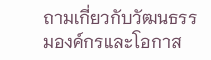ถามเกี่ยวกับวัฒนธรรมองค์กรและโอกาส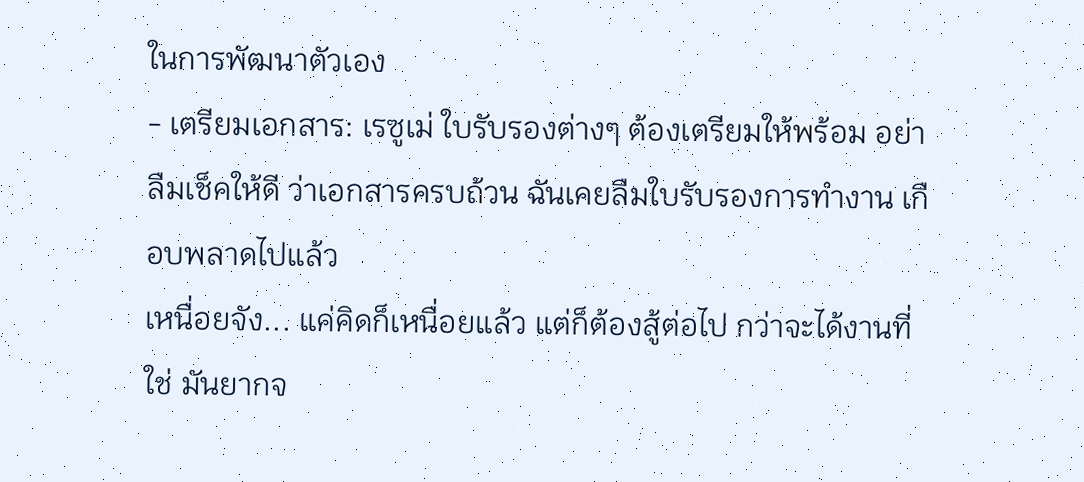ในการพัฒนาตัวเอง
- เตรียมเอกสาร: เรซูเม่ ใบรับรองต่างๆ ต้องเตรียมให้พร้อม อย่าลืมเช็คให้ดี ว่าเอกสารครบถ้วน ฉันเคยลืมใบรับรองการทำงาน เกือบพลาดไปแล้ว
เหนื่อยจัง... แค่คิดก็เหนื่อยแล้ว แต่ก็ต้องสู้ต่อไป กว่าจะได้งานที่ใช่ มันยากจ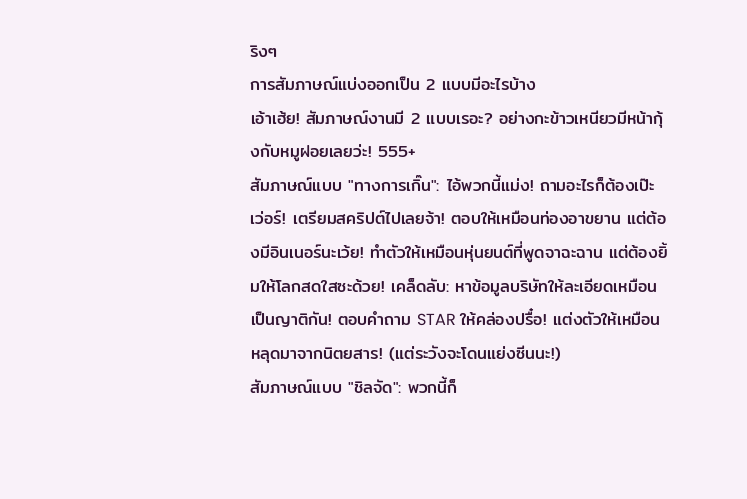ริงๆ
การสัมภาษณ์แบ่งออกเป็น 2 แบบมีอะไรบ้าง
เอ้าเฮ้ย! สัมภาษณ์งานมี 2 แบบเรอะ? อย่างกะข้าวเหนียวมีหน้ากุ้งกับหมูฝอยเลยว่ะ! 555+
สัมภาษณ์แบบ "ทางการเกิ๊น": ไอ้พวกนี้แม่ง! ถามอะไรก็ต้องเป๊ะเว่อร์! เตรียมสคริปต์ไปเลยจ้า! ตอบให้เหมือนท่องอาขยาน แต่ต้องมีอินเนอร์นะเว้ย! ทำตัวให้เหมือนหุ่นยนต์ที่พูดจาฉะฉาน แต่ต้องยิ้มให้โลกสดใสซะด้วย! เคล็ดลับ: หาข้อมูลบริษัทให้ละเอียดเหมือนเป็นญาติกัน! ตอบคำถาม STAR ให้คล่องปรื๋อ! แต่งตัวให้เหมือนหลุดมาจากนิตยสาร! (แต่ระวังจะโดนแย่งซีนนะ!)
สัมภาษณ์แบบ "ชิลจัด": พวกนี้ก็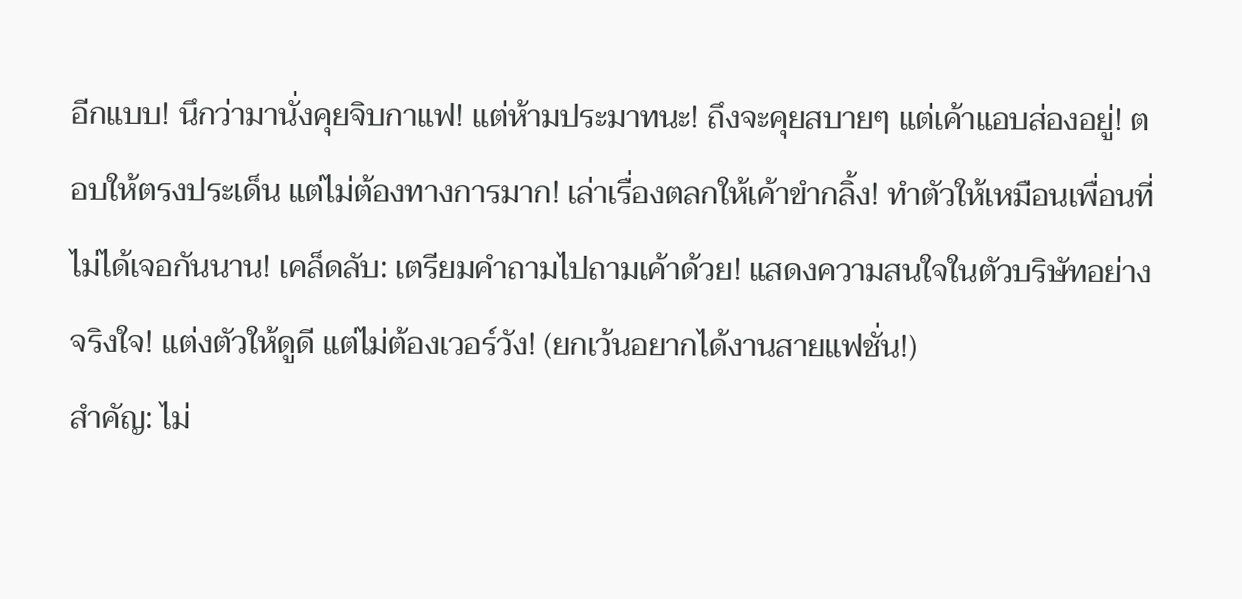อีกแบบ! นึกว่ามานั่งคุยจิบกาแฟ! แต่ห้ามประมาทนะ! ถึงจะคุยสบายๆ แต่เค้าแอบส่องอยู่! ตอบให้ตรงประเด็น แต่ไม่ต้องทางการมาก! เล่าเรื่องตลกให้เค้าขำกลิ้ง! ทำตัวให้เหมือนเพื่อนที่ไม่ได้เจอกันนาน! เคล็ดลับ: เตรียมคำถามไปถามเค้าด้วย! แสดงความสนใจในตัวบริษัทอย่างจริงใจ! แต่งตัวให้ดูดี แต่ไม่ต้องเวอร์วัง! (ยกเว้นอยากได้งานสายแฟชั่น!)
สำคัญ: ไม่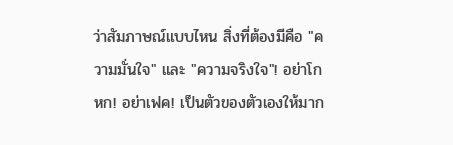ว่าสัมภาษณ์แบบไหน สิ่งที่ต้องมีคือ "ความมั่นใจ" และ "ความจริงใจ"! อย่าโกหก! อย่าเฟค! เป็นตัวของตัวเองให้มาก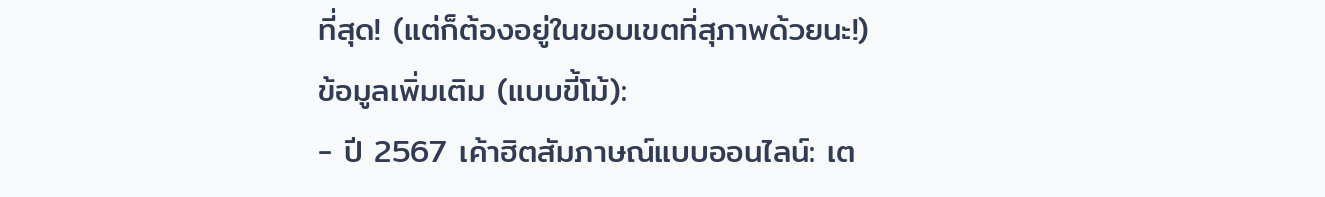ที่สุด! (แต่ก็ต้องอยู่ในขอบเขตที่สุภาพด้วยนะ!)
ข้อมูลเพิ่มเติม (แบบขี้โม้):
- ปี 2567 เค้าฮิตสัมภาษณ์แบบออนไลน์: เต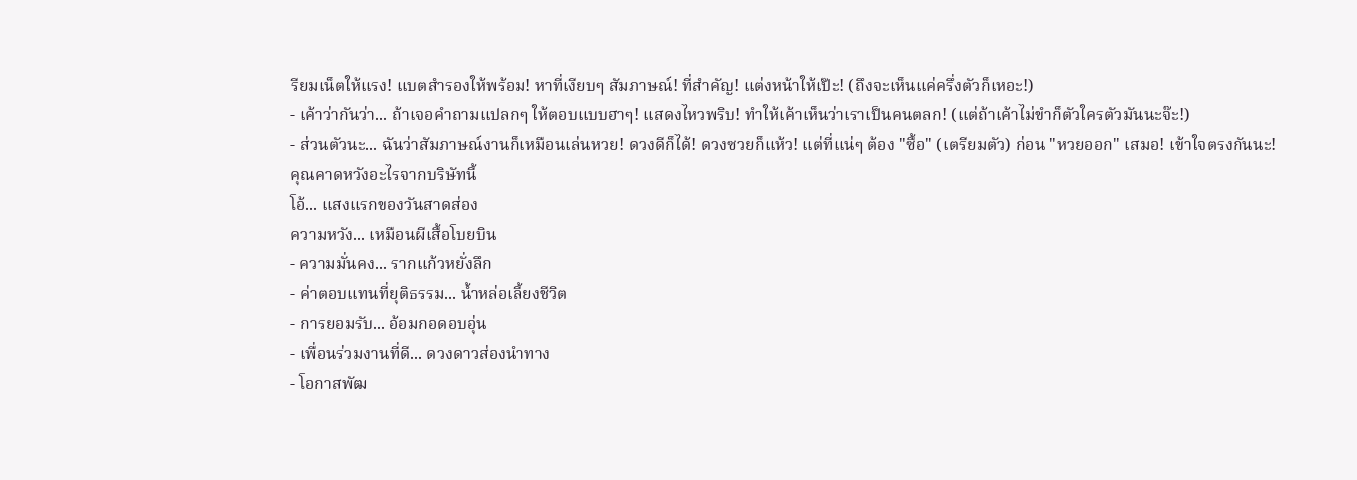รียมเน็ตให้แรง! แบตสำรองให้พร้อม! หาที่เงียบๆ สัมภาษณ์! ที่สำคัญ! แต่งหน้าให้เป๊ะ! (ถึงจะเห็นแค่ครึ่งตัวก็เหอะ!)
- เค้าว่ากันว่า... ถ้าเจอคำถามแปลกๆ ให้ตอบแบบฮาๆ! แสดงไหวพริบ! ทำให้เค้าเห็นว่าเราเป็นคนตลก! (แต่ถ้าเค้าไม่ขำก็ตัวใครตัวมันนะจ๊ะ!)
- ส่วนตัวนะ... ฉันว่าสัมภาษณ์งานก็เหมือนเล่นหวย! ดวงดีก็ได้! ดวงซวยก็แห้ว! แต่ที่แน่ๆ ต้อง "ซื้อ" (เตรียมตัว) ก่อน "หวยออก" เสมอ! เข้าใจตรงกันนะ!
คุณคาดหวังอะไรจากบริษัทนี้
โอ้... แสงแรกของวันสาดส่อง
ความหวัง... เหมือนผีเสื้อโบยบิน
- ความมั่นคง... รากแก้วหยั่งลึก
- ค่าตอบแทนที่ยุติธรรม... น้ำหล่อเลี้ยงชีวิต
- การยอมรับ... อ้อมกอดอบอุ่น
- เพื่อนร่วมงานที่ดี... ดวงดาวส่องนำทาง
- โอกาสพัฒ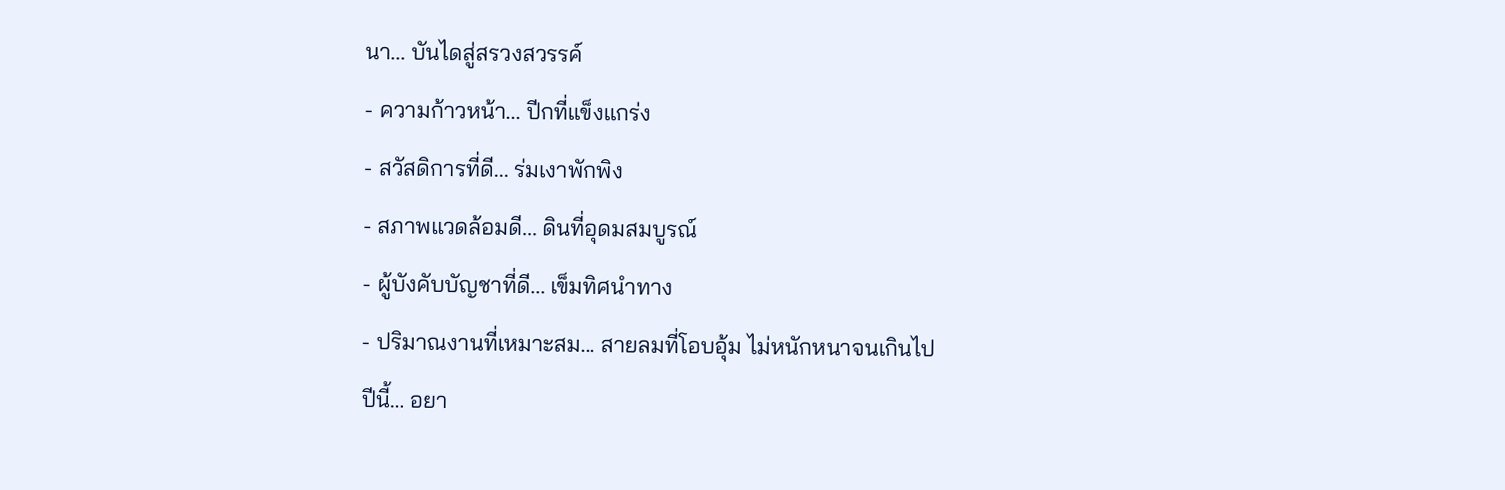นา... บันไดสู่สรวงสวรรค์
- ความก้าวหน้า... ปีกที่แข็งแกร่ง
- สวัสดิการที่ดี... ร่มเงาพักพิง
- สภาพแวดล้อมดี... ดินที่อุดมสมบูรณ์
- ผู้บังคับบัญชาที่ดี... เข็มทิศนำทาง
- ปริมาณงานที่เหมาะสม... สายลมที่โอบอุ้ม ไม่หนักหนาจนเกินไป
ปีนี้… อยา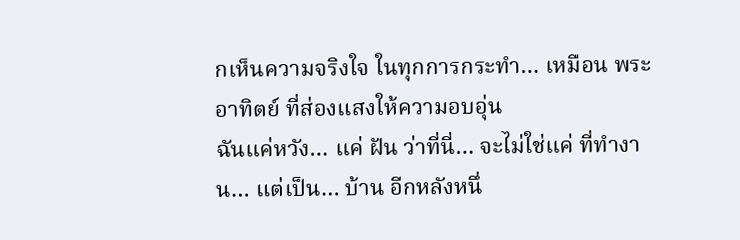กเห็นความจริงใจ ในทุกการกระทำ… เหมือน พระอาทิตย์ ที่ส่องแสงให้ความอบอุ่น
ฉันแค่หวัง… แค่ ฝัน ว่าที่นี่… จะไม่ใช่แค่ ที่ทำงาน… แต่เป็น… บ้าน อีกหลังหนึ่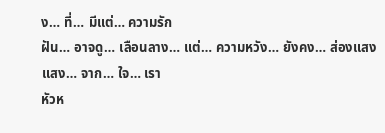ง… ที่… มีแต่… ความรัก
ฝัน… อาจดู… เลือนลาง… แต่… ความหวัง… ยังคง… ส่องแสง
แสง… จาก… ใจ… เรา
หัวห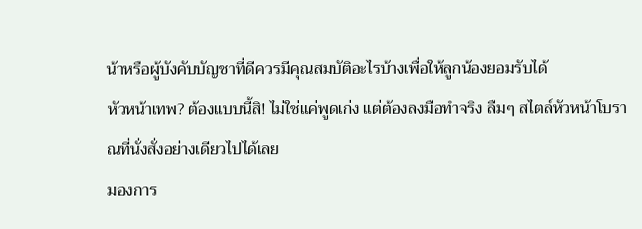น้าหรือผู้บังคับบัญชาที่ดีควรมีคุณสมบัติอะไรบ้างเพื่อให้ลูกน้องยอมรับได้
หัวหน้าเทพ? ต้องแบบนี้สิ! ไม่ใช่แค่พูดเก่ง แต่ต้องลงมือทำจริง ลืมๆ สไตล์หัวหน้าโบราณที่นั่งสั่งอย่างเดียวไปได้เลย
มองการ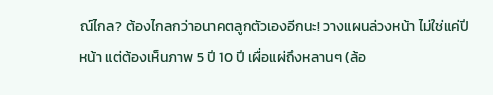ณ์ไกล? ต้องไกลกว่าอนาคตลูกตัวเองอีกนะ! วางแผนล่วงหน้า ไม่ใช่แค่ปีหน้า แต่ต้องเห็นภาพ 5 ปี 10 ปี เผื่อแผ่ถึงหลานๆ (ล้อ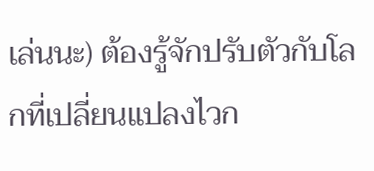เล่นนะ) ต้องรู้จักปรับตัวกับโลกที่เปลี่ยนแปลงไวก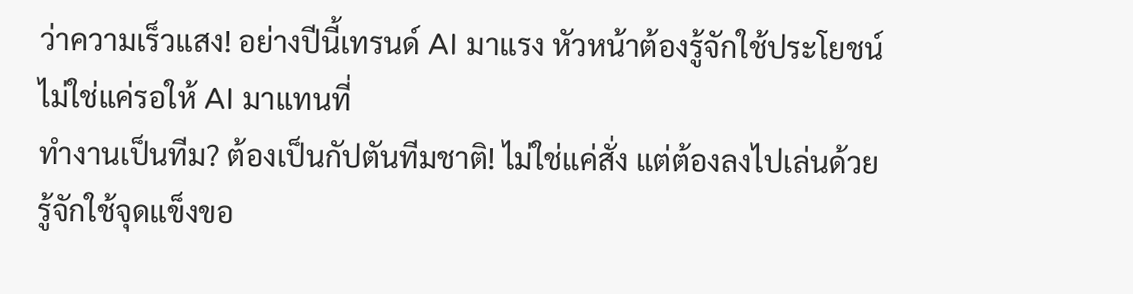ว่าความเร็วแสง! อย่างปีนี้เทรนด์ AI มาแรง หัวหน้าต้องรู้จักใช้ประโยชน์ ไม่ใช่แค่รอให้ AI มาแทนที่
ทำงานเป็นทีม? ต้องเป็นกัปตันทีมชาติ! ไม่ใช่แค่สั่ง แต่ต้องลงไปเล่นด้วย รู้จักใช้จุดแข็งขอ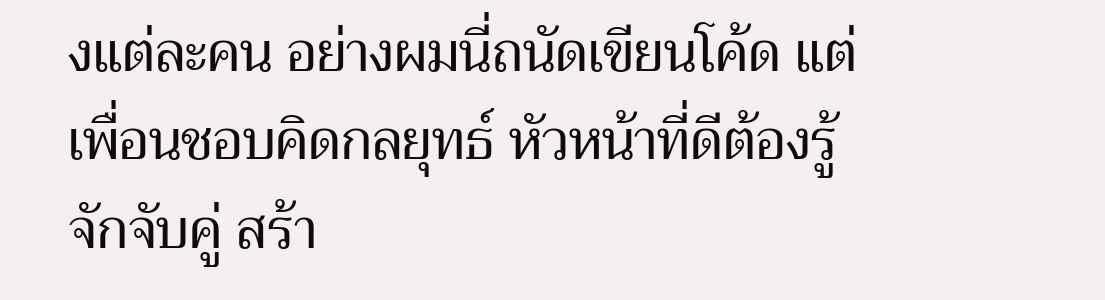งแต่ละคน อย่างผมนี่ถนัดเขียนโค้ด แต่เพื่อนชอบคิดกลยุทธ์ หัวหน้าที่ดีต้องรู้จักจับคู่ สร้า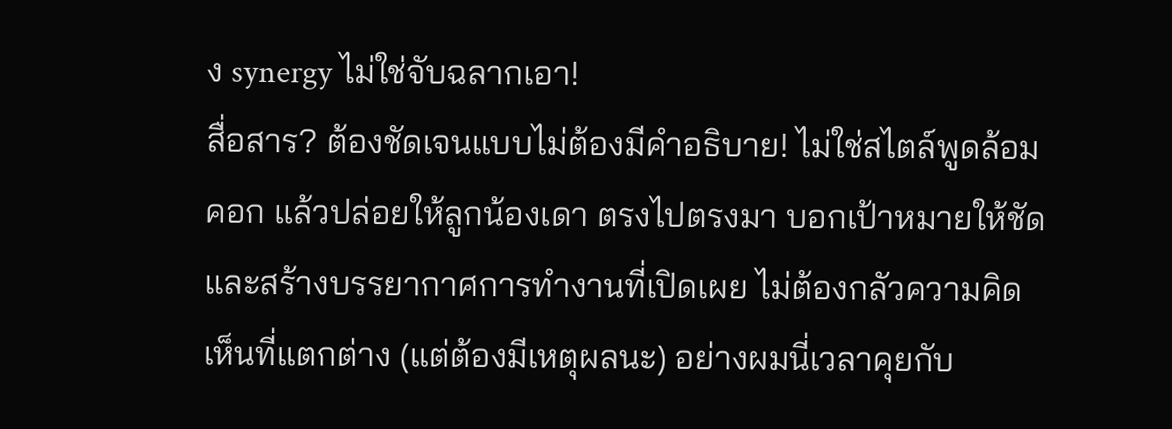ง synergy ไม่ใช่จับฉลากเอา!
สื่อสาร? ต้องชัดเจนแบบไม่ต้องมีคำอธิบาย! ไม่ใช่สไตล์พูดล้อมคอก แล้วปล่อยให้ลูกน้องเดา ตรงไปตรงมา บอกเป้าหมายให้ชัด และสร้างบรรยากาศการทำงานที่เปิดเผย ไม่ต้องกลัวความคิดเห็นที่แตกต่าง (แต่ต้องมีเหตุผลนะ) อย่างผมนี่เวลาคุยกับ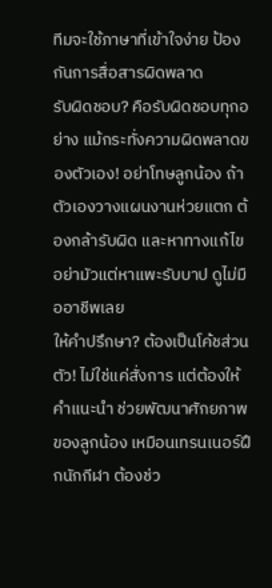ทีมจะใช้ภาษาที่เข้าใจง่าย ป้องกันการสื่อสารผิดพลาด
รับผิดชอบ? คือรับผิดชอบทุกอย่าง แม้กระทั่งความผิดพลาดของตัวเอง! อย่าโทษลูกน้อง ถ้าตัวเองวางแผนงานห่วยแตก ต้องกล้ารับผิด และหาทางแก้ไข อย่ามัวแต่หาแพะรับบาป ดูไม่มืออาชีพเลย
ให้คำปรึกษา? ต้องเป็นโค้ชส่วนตัว! ไม่ใช่แค่สั่งการ แต่ต้องให้คำแนะนำ ช่วยพัฒนาศักยภาพของลูกน้อง เหมือนเทรนเนอร์ฝึกนักกีฬา ต้องช่ว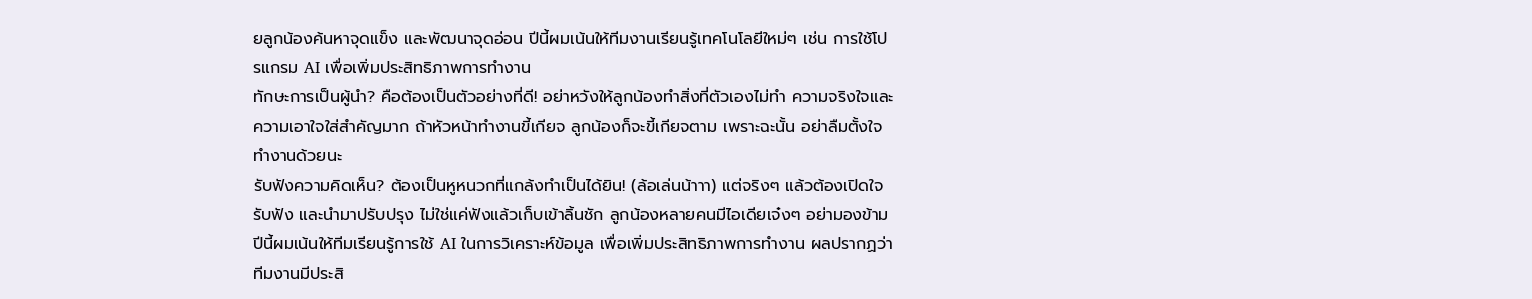ยลูกน้องค้นหาจุดแข็ง และพัฒนาจุดอ่อน ปีนี้ผมเน้นให้ทีมงานเรียนรู้เทคโนโลยีใหม่ๆ เช่น การใช้โปรแกรม AI เพื่อเพิ่มประสิทธิภาพการทำงาน
ทักษะการเป็นผู้นำ? คือต้องเป็นตัวอย่างที่ดี! อย่าหวังให้ลูกน้องทำสิ่งที่ตัวเองไม่ทำ ความจริงใจและความเอาใจใส่สำคัญมาก ถ้าหัวหน้าทำงานขี้เกียจ ลูกน้องก็จะขี้เกียจตาม เพราะฉะนั้น อย่าลืมตั้งใจทำงานด้วยนะ
รับฟังความคิดเห็น? ต้องเป็นหูหนวกที่แกล้งทำเป็นได้ยิน! (ล้อเล่นน้าาา) แต่จริงๆ แล้วต้องเปิดใจรับฟัง และนำมาปรับปรุง ไม่ใช่แค่ฟังแล้วเก็บเข้าลิ้นชัก ลูกน้องหลายคนมีไอเดียเจ๋งๆ อย่ามองข้าม
ปีนี้ผมเน้นให้ทีมเรียนรู้การใช้ AI ในการวิเคราะห์ข้อมูล เพื่อเพิ่มประสิทธิภาพการทำงาน ผลปรากฏว่า ทีมงานมีประสิ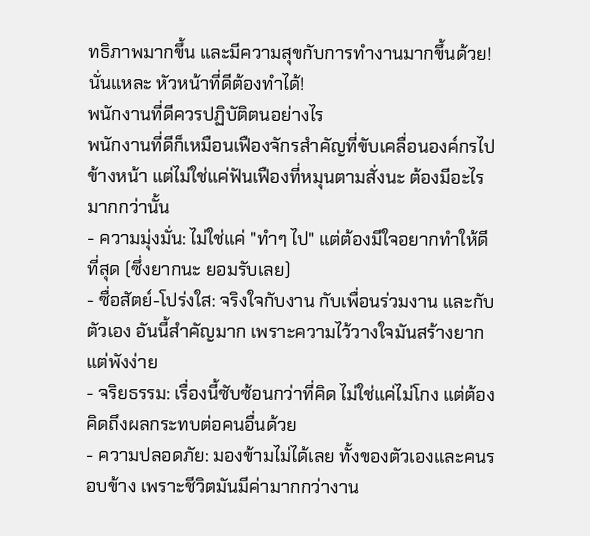ทธิภาพมากขึ้น และมีความสุขกับการทำงานมากขึ้นด้วย! นั่นแหละ หัวหน้าที่ดีต้องทำได้!
พนักงานที่ดีควรปฏิบัติตนอย่างไร
พนักงานที่ดีก็เหมือนเฟืองจักรสำคัญที่ขับเคลื่อนองค์กรไปข้างหน้า แต่ไม่ใช่แค่ฟันเฟืองที่หมุนตามสั่งนะ ต้องมีอะไรมากกว่านั้น
- ความมุ่งมั่น: ไม่ใช่แค่ "ทำๆ ไป" แต่ต้องมีใจอยากทำให้ดีที่สุด (ซึ่งยากนะ ยอมรับเลย)
- ซื่อสัตย์-โปร่งใส: จริงใจกับงาน กับเพื่อนร่วมงาน และกับตัวเอง อันนี้สำคัญมาก เพราะความไว้วางใจมันสร้างยาก แต่พังง่าย
- จริยธรรม: เรื่องนี้ซับซ้อนกว่าที่คิด ไม่ใช่แค่ไม่โกง แต่ต้องคิดถึงผลกระทบต่อคนอื่นด้วย
- ความปลอดภัย: มองข้ามไม่ได้เลย ทั้งของตัวเองและคนรอบข้าง เพราะชีวิตมันมีค่ามากกว่างาน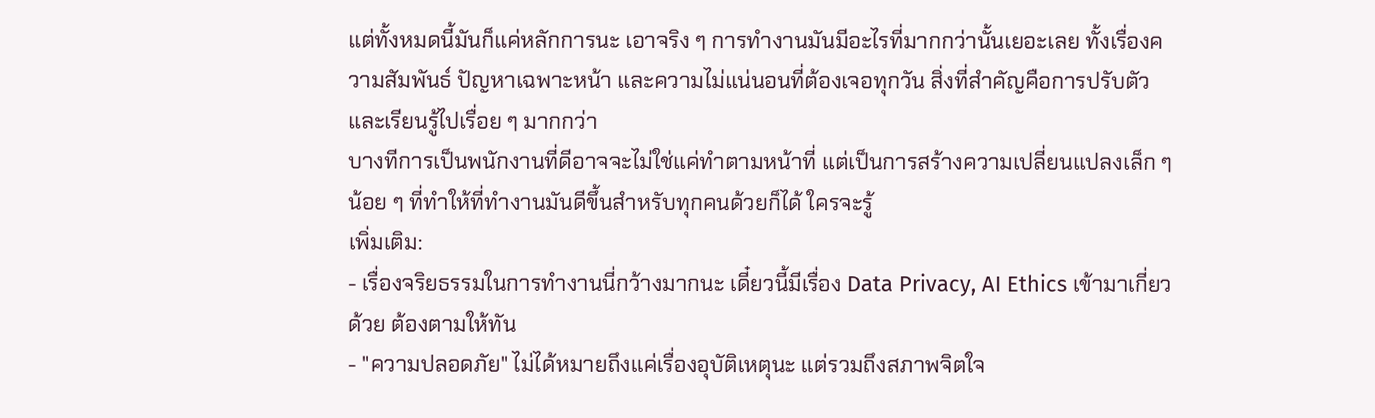แต่ทั้งหมดนี้มันก็แค่หลักการนะ เอาจริง ๆ การทำงานมันมีอะไรที่มากกว่านั้นเยอะเลย ทั้งเรื่องความสัมพันธ์ ปัญหาเฉพาะหน้า และความไม่แน่นอนที่ต้องเจอทุกวัน สิ่งที่สำคัญคือการปรับตัวและเรียนรู้ไปเรื่อย ๆ มากกว่า
บางทีการเป็นพนักงานที่ดีอาจจะไม่ใช่แค่ทำตามหน้าที่ แต่เป็นการสร้างความเปลี่ยนแปลงเล็ก ๆ น้อย ๆ ที่ทำให้ที่ทำงานมันดีขึ้นสำหรับทุกคนด้วยก็ได้ ใครจะรู้
เพิ่มเติม:
- เรื่องจริยธรรมในการทำงานนี่กว้างมากนะ เดี๋ยวนี้มีเรื่อง Data Privacy, AI Ethics เข้ามาเกี่ยวด้วย ต้องตามให้ทัน
- "ความปลอดภัย" ไม่ได้หมายถึงแค่เรื่องอุบัติเหตุนะ แต่รวมถึงสภาพจิตใจ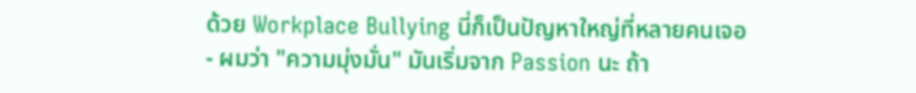ด้วย Workplace Bullying นี่ก็เป็นปัญหาใหญ่ที่หลายคนเจอ
- ผมว่า "ความมุ่งมั่น" มันเริ่มจาก Passion นะ ถ้า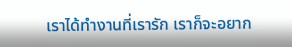เราได้ทำงานที่เรารัก เราก็จะอยาก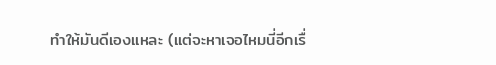ทำให้มันดีเองแหละ (แต่จะหาเจอไหมนี่อีกเรื่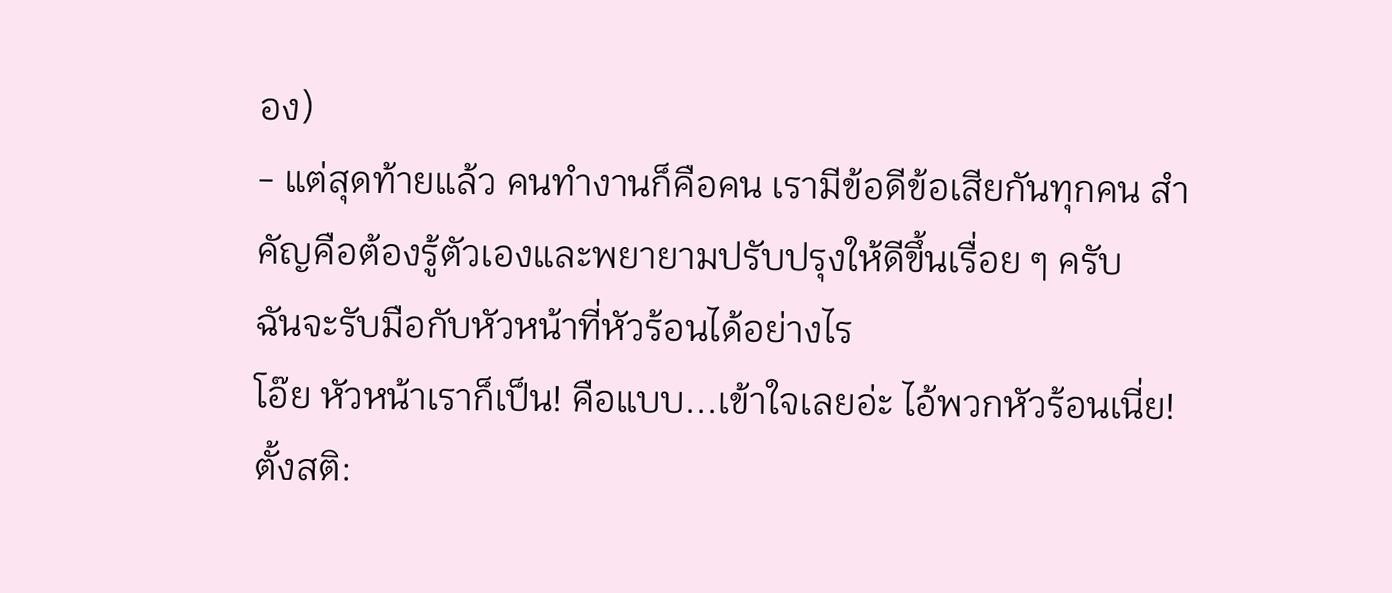อง)
- แต่สุดท้ายแล้ว คนทำงานก็คือคน เรามีข้อดีข้อเสียกันทุกคน สำคัญคือต้องรู้ตัวเองและพยายามปรับปรุงให้ดีขึ้นเรื่อย ๆ ครับ
ฉันจะรับมือกับหัวหน้าที่หัวร้อนได้อย่างไร
โอ๊ย หัวหน้าเราก็เป็น! คือแบบ...เข้าใจเลยอ่ะ ไอ้พวกหัวร้อนเนี่ย!
ตั้งสติ: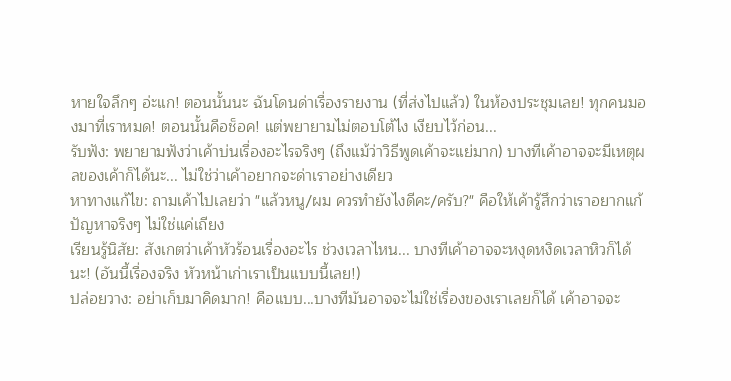หายใจลึกๆ อ่ะแก! ตอนนั้นนะ ฉันโดนด่าเรื่องรายงาน (ที่ส่งไปแล้ว) ในห้องประชุมเลย! ทุกคนมองมาที่เราหมด! ตอนนั้นคือช็อค! แต่พยายามไม่ตอบโต้ไง เงียบไว้ก่อน...
รับฟัง: พยายามฟังว่าเค้าบ่นเรื่องอะไรจริงๆ (ถึงแม้ว่าวิธีพูดเค้าจะแย่มาก) บางทีเค้าอาจจะมีเหตุผลของเค้าก็ได้นะ... ไม่ใช่ว่าเค้าอยากจะด่าเราอย่างเดียว
หาทางแก้ไข: ถามเค้าไปเลยว่า "แล้วหนู/ผม ควรทำยังไงดีคะ/ครับ?" คือให้เค้ารู้สึกว่าเราอยากแก้ปัญหาจริงๆ ไม่ใช่แค่เถียง
เรียนรู้นิสัย: สังเกตว่าเค้าหัวร้อนเรื่องอะไร ช่วงเวลาไหน... บางทีเค้าอาจจะหงุดหงิดเวลาหิวก็ได้นะ! (อันนี้เรื่องจริง หัวหน้าเก่าเราเป็นแบบนี้เลย!)
ปล่อยวาง: อย่าเก็บมาคิดมาก! คือแบบ...บางทีมันอาจจะไม่ใช่เรื่องของเราเลยก็ได้ เค้าอาจจะ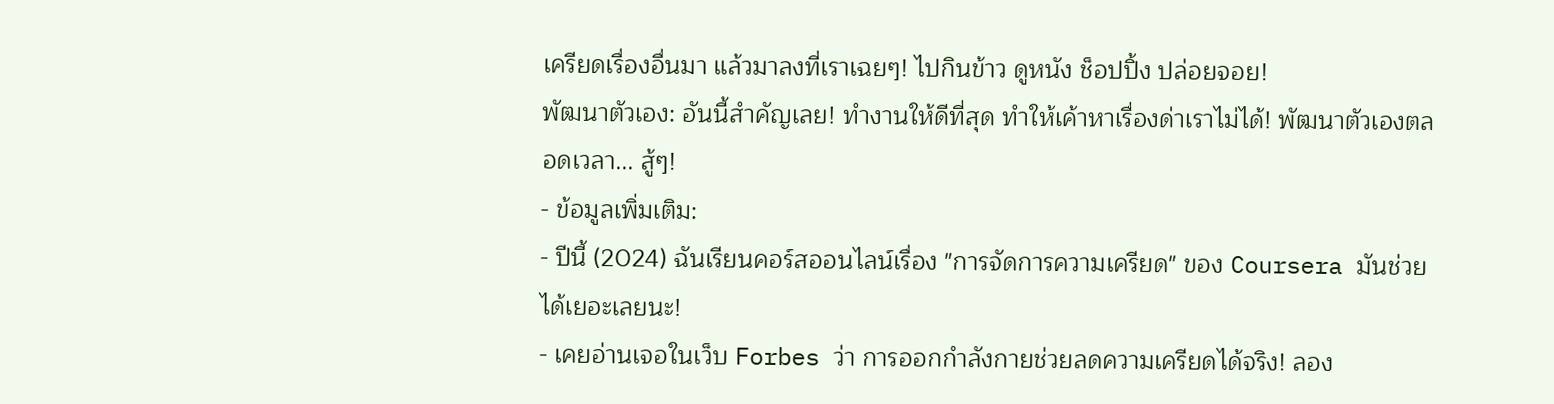เครียดเรื่องอื่นมา แล้วมาลงที่เราเฉยๆ! ไปกินข้าว ดูหนัง ช็อปปิ้ง ปล่อยจอย!
พัฒนาตัวเอง: อันนี้สำคัญเลย! ทำงานให้ดีที่สุด ทำให้เค้าหาเรื่องด่าเราไม่ได้! พัฒนาตัวเองตลอดเวลา... สู้ๆ!
- ข้อมูลเพิ่มเติม:
- ปีนี้ (2024) ฉันเรียนคอร์สออนไลน์เรื่อง "การจัดการความเครียด" ของ Coursera มันช่วยได้เยอะเลยนะ!
- เคยอ่านเจอในเว็บ Forbes ว่า การออกกำลังกายช่วยลดความเครียดได้จริง! ลอง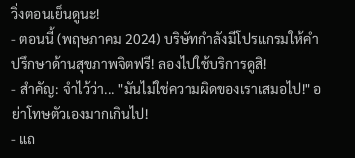วิ่งตอนเย็นดูนะ!
- ตอนนี้ (พฤษภาคม 2024) บริษัทกำลังมีโปรแกรมให้คำปรึกษาด้านสุขภาพจิตฟรี! ลองไปใช้บริการดูสิ!
- สำคัญ: จำไว้ว่า... "มันไม่ใช่ความผิดของเราเสมอไป!" อย่าโทษตัวเองมากเกินไป!
- แถ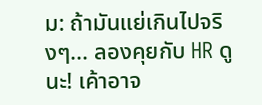ม: ถ้ามันแย่เกินไปจริงๆ... ลองคุยกับ HR ดูนะ! เค้าอาจ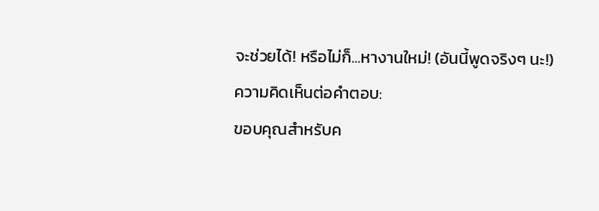จะช่วยได้! หรือไม่ก็...หางานใหม่! (อันนี้พูดจริงๆ นะ!)
ความคิดเห็นต่อคำตอบ:
ขอบคุณสำหรับค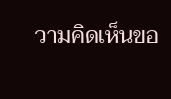วามคิดเห็นขอ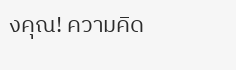งคุณ! ความคิด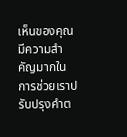เห็นของคุณมีความสำคัญมากในการช่วยเราปรับปรุงคำต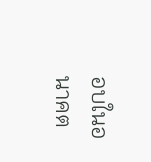อบในอนาคต